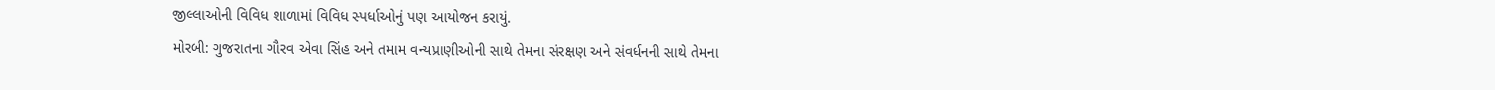જીલ્લાઓની વિવિધ શાળામાં વિવિધ સ્પર્ધાઓનું પણ આયોજન કરાયું.
મોરબી: ગુજરાતના ગૌરવ એવા સિંહ અને તમામ વન્યપ્રાણીઓની સાથે તેમના સંરક્ષણ અને સંવર્ધનની સાથે તેમના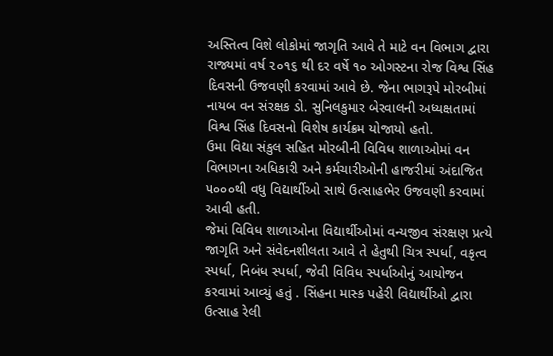અસ્તિત્વ વિશે લોકોમાં જાગૃતિ આવે તે માટે વન વિભાગ દ્વારા રાજ્યમાં વર્ષ ૨૦૧૬ થી દર વર્ષે ૧૦ ઓગસ્ટના રોજ વિશ્વ સિંહ દિવસની ઉજવણી કરવામાં આવે છે. જેના ભાગરૂપે મોરબીમાં નાયબ વન સંરક્ષક ડો. સુનિલકુમાર બેરવાલની અધ્યક્ષતામાં વિશ્વ સિંહ દિવસનો વિશેષ કાર્યક્રમ યોજાયો હતો.
ઉમા વિદ્યા સંકુલ સહિત મોરબીની વિવિધ શાળાઓમાં વન વિભાગના અધિકારી અને કર્મચારીઓની હાજરીમાં અંદાજિત ૫૦૦૦થી વધુ વિદ્યાર્થીઓ સાથે ઉત્સાહભેર ઉજવણી કરવામાં આવી હતી.
જેમાં વિવિધ શાળાઓના વિદ્યાર્થીઓમાં વન્યજીવ સંરક્ષણ પ્રત્યે જાગૃતિ અને સંવેદનશીલતા આવે તે હેતુથી ચિત્ર સ્પર્ધા, વકૃત્વ સ્પર્ધા, નિબંધ સ્પર્ધા, જેવી વિવિધ સ્પર્ધાઓનું આયોજન કરવામાં આવ્યું હતું . સિંહના માસ્ક પહેરી વિદ્યાર્થીઓ દ્વારા ઉત્સાહ રેલી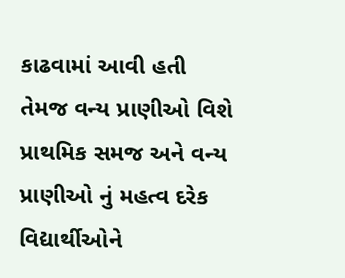કાઢવામાં આવી હતી તેમજ વન્ય પ્રાણીઓ વિશે પ્રાથમિક સમજ અને વન્ય પ્રાણીઓ નું મહત્વ દરેક વિદ્યાર્થીઓને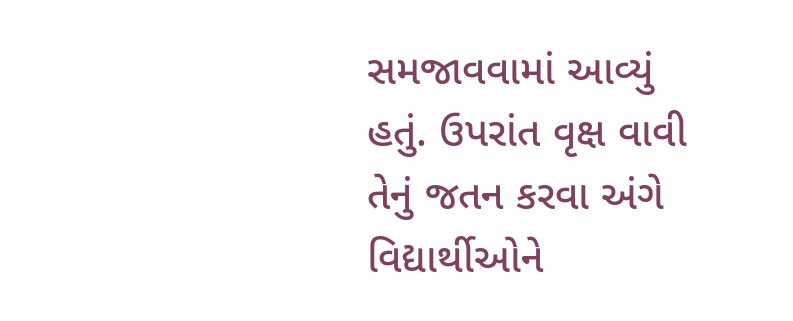સમજાવવામાં આવ્યું હતું. ઉપરાંત વૃક્ષ વાવી તેનું જતન કરવા અંગે વિદ્યાર્થીઓને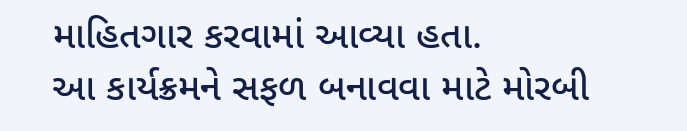માહિતગાર કરવામાં આવ્યા હતા.
આ કાર્યક્રમને સફળ બનાવવા માટે મોરબી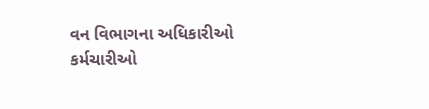વન વિભાગના અધિકારીઓ કર્મચારીઓ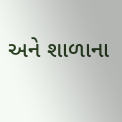અને શાળાના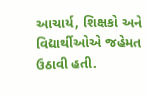આચાર્ય, શિક્ષકો અને વિદ્યાર્થીઓએ જહેમત ઉઠાવી હતી.